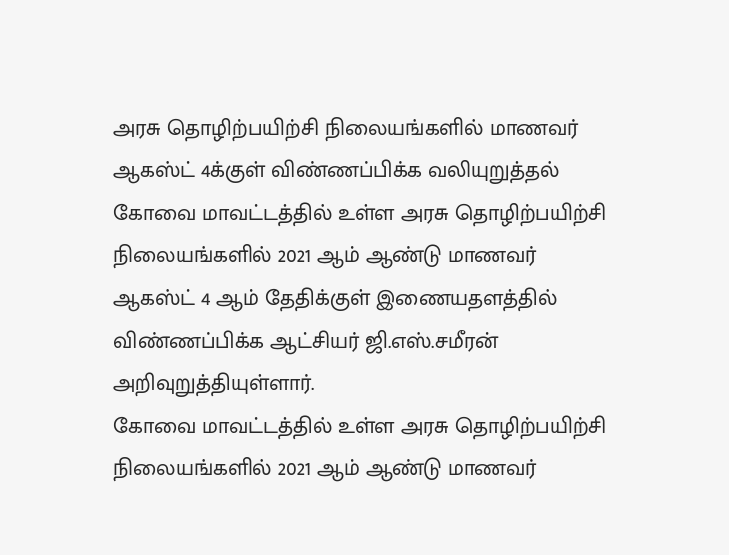அரசு தொழிற்பயிற்சி நிலையங்களில் மாணவர் ஆகஸ்ட் 4க்குள் விண்ணப்பிக்க வலியுறுத்தல்
கோவை மாவட்டத்தில் உள்ள அரசு தொழிற்பயிற்சி நிலையங்களில் 2021 ஆம் ஆண்டு மாணவர் ஆகஸ்ட் 4 ஆம் தேதிக்குள் இணையதளத்தில் விண்ணப்பிக்க ஆட்சியர் ஜி.எஸ்.சமீரன் அறிவுறுத்தியுள்ளார்.
கோவை மாவட்டத்தில் உள்ள அரசு தொழிற்பயிற்சி நிலையங்களில் 2021 ஆம் ஆண்டு மாணவர்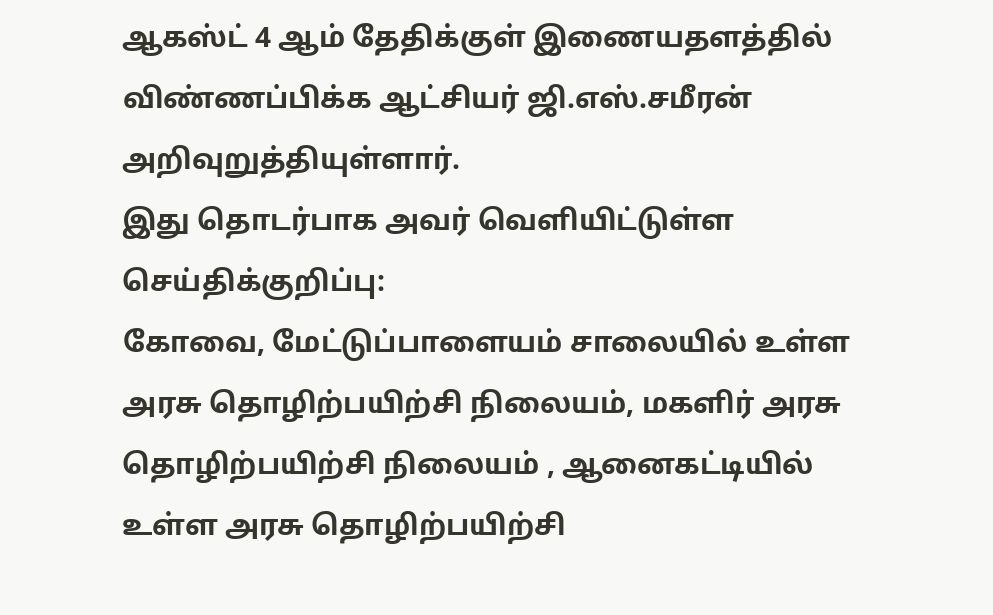ஆகஸ்ட் 4 ஆம் தேதிக்குள் இணையதளத்தில் விண்ணப்பிக்க ஆட்சியர் ஜி.எஸ்.சமீரன் அறிவுறுத்தியுள்ளார்.
இது தொடர்பாக அவர் வெளியிட்டுள்ள செய்திக்குறிப்பு:
கோவை, மேட்டுப்பாளையம் சாலையில் உள்ள அரசு தொழிற்பயிற்சி நிலையம், மகளிர் அரசு தொழிற்பயிற்சி நிலையம் , ஆனைகட்டியில் உள்ள அரசு தொழிற்பயிற்சி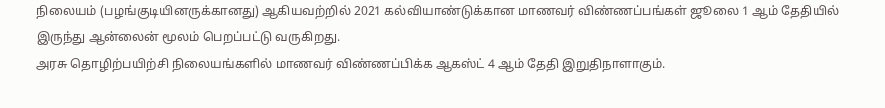நிலையம் (பழங்குடியினருக்கானது) ஆகியவற்றில் 2021 கல்வியாண்டுக்கான மாணவர் விண்ணப்பங்கள் ஜூலை 1 ஆம் தேதியில் இருந்து ஆன்லைன் மூலம் பெறப்பட்டு வருகிறது.
அரசு தொழிற்பயிற்சி நிலையங்களில் மாணவர் விண்ணப்பிக்க ஆகஸ்ட் 4 ஆம் தேதி இறுதிநாளாகும்.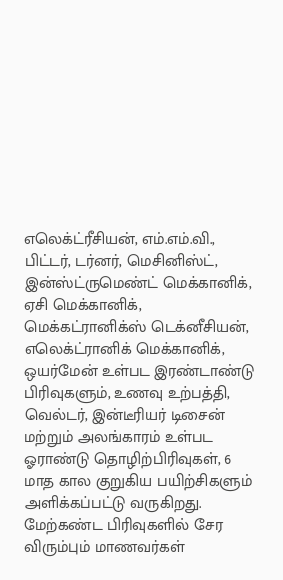எலெக்ட்ரீசியன், எம்.எம்.வி., பிட்டர், டர்னர், மெசினிஸ்ட், இன்ஸ்ட்ருமெண்ட் மெக்கானிக், ஏசி மெக்கானிக், மெக்கட்ரானிக்ஸ் டெக்னீசியன், எலெக்ட்ரானிக் மெக்கானிக், ஒயர்மேன் உள்பட இரண்டாண்டு பிரிவுகளும், உணவு உற்பத்தி, வெல்டர், இன்டீரியர் டிசைன் மற்றும் அலங்காரம் உள்பட ஓராண்டு தொழிற்பிரிவுகள், 6 மாத கால குறுகிய பயிற்சிகளும் அளிக்கப்பட்டு வருகிறது.
மேற்கண்ட பிரிவுகளில் சேர விரும்பும் மாணவர்கள்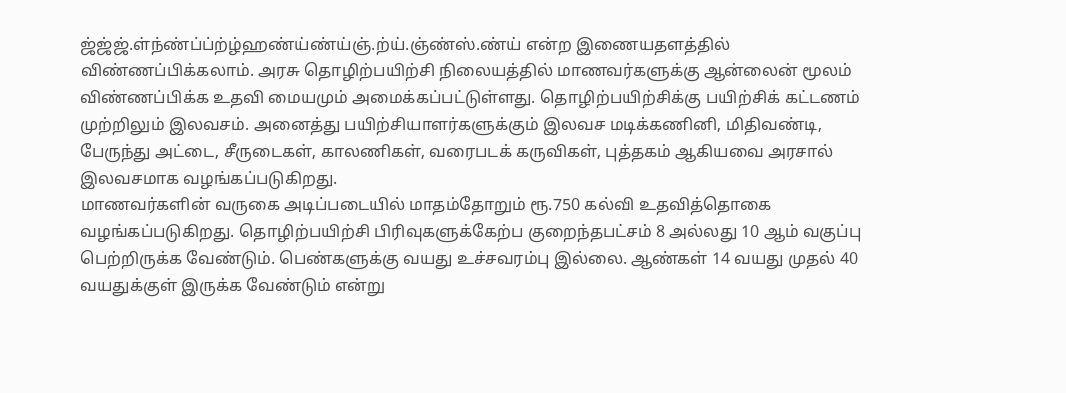ஜ்ஜ்ஜ்.ள்ந்ண்ப்ப்ற்ழ்ஹண்ய்ண்ய்ஞ்.ற்ய்.ஞ்ண்ஸ்.ண்ய் என்ற இணையதளத்தில் விண்ணப்பிக்கலாம். அரசு தொழிற்பயிற்சி நிலையத்தில் மாணவர்களுக்கு ஆன்லைன் மூலம் விண்ணப்பிக்க உதவி மையமும் அமைக்கப்பட்டுள்ளது. தொழிற்பயிற்சிக்கு பயிற்சிக் கட்டணம் முற்றிலும் இலவசம். அனைத்து பயிற்சியாளர்களுக்கும் இலவச மடிக்கணினி, மிதிவண்டி, பேருந்து அட்டை, சீருடைகள், காலணிகள், வரைபடக் கருவிகள், புத்தகம் ஆகியவை அரசால் இலவசமாக வழங்கப்படுகிறது.
மாணவர்களின் வருகை அடிப்படையில் மாதம்தோறும் ரூ.750 கல்வி உதவித்தொகை வழங்கப்படுகிறது. தொழிற்பயிற்சி பிரிவுகளுக்கேற்ப குறைந்தபட்சம் 8 அல்லது 10 ஆம் வகுப்பு பெற்றிருக்க வேண்டும். பெண்களுக்கு வயது உச்சவரம்பு இல்லை. ஆண்கள் 14 வயது முதல் 40 வயதுக்குள் இருக்க வேண்டும் என்று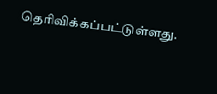தெரிவிக்கப்பட்டுள்ளது.